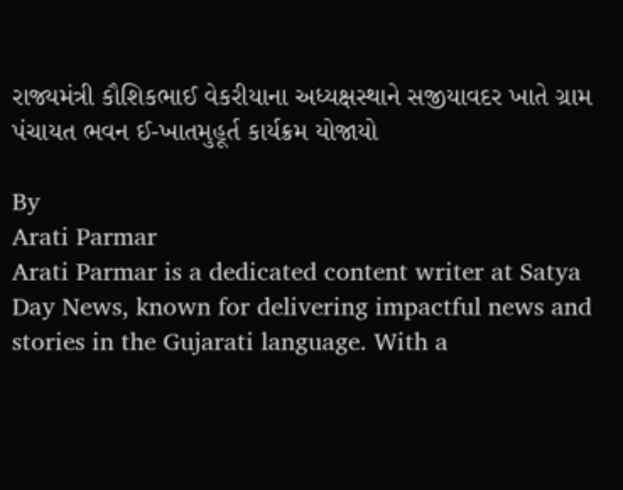રાજ્યમંત્રી કૌશિકભાઈ વેકરીયાના અધ્યક્ષસ્થાને સજીયાવદર ખાતે ગ્રામ પંચાયત ભવન ઈ-ખાતમુહૂર્ત કાર્યક્રમ યોજાયો

By
Arati Parmar
Arati Parmar is a dedicated content writer at Satya Day News, known for delivering impactful news and stories in the Gujarati language. With a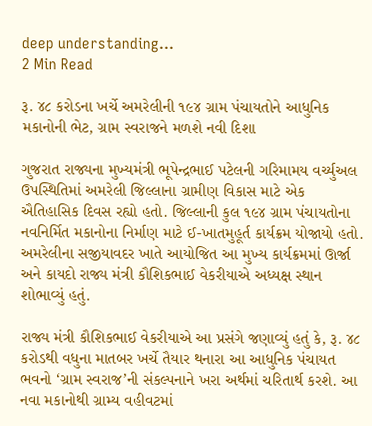deep understanding...
2 Min Read

રૂ. ૪૮ કરોડના ખર્ચે અમરેલીની ૧૯૪ ગ્રામ પંચાયતોને આધુનિક મકાનોની ભેટ, ગ્રામ સ્વરાજને મળશે નવી દિશા

ગુજરાત રાજ્યના મુખ્યમંત્રી ભૂપેન્દ્રભાઈ પટેલની ગરિમામય વર્ચ્યુઅલ ઉપસ્થિતિમાં અમરેલી જિલ્લાના ગ્રામીણ વિકાસ માટે એક ઐતિહાસિક દિવસ રહ્યો હતો. જિલ્લાની કુલ ૧૯૪ ગ્રામ પંચાયતોના નવનિર્મિત મકાનોના નિર્માણ માટે ઈ-ખાતમુહૂર્ત કાર્યક્રમ યોજાયો હતો. અમરેલીના સજીયાવદર ખાતે આયોજિત આ મુખ્ય કાર્યક્રમમાં ઊર્જા અને કાયદો રાજ્ય મંત્રી કૌશિકભાઈ વેકરીયાએ અધ્યક્ષ સ્થાન શોભાવ્યું હતું.

રાજ્ય મંત્રી કૌશિકભાઈ વેકરીયાએ આ પ્રસંગે જણાવ્યું હતું કે, રૂ. ૪૮ કરોડથી વધુના માતબર ખર્ચે તૈયાર થનારા આ આધુનિક પંચાયત ભવનો ‘ગ્રામ સ્વરાજ’ની સંકલ્પનાને ખરા અર્થમાં ચરિતાર્થ કરશે. આ નવા મકાનોથી ગ્રામ્ય વહીવટમાં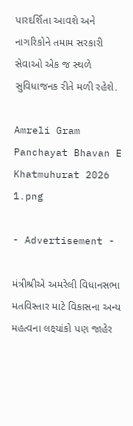પારદર્શિતા આવશે અને નાગરિકોને તમામ સરકારી સેવાઓ એક જ સ્થળે સુવિધાજનક રીતે મળી રહેશે.

Amreli Gram Panchayat Bhavan E Khatmuhurat 2026 1.png

- Advertisement -

મંત્રીશ્રીએ અમરેલી વિધાનસભા મતવિસ્તાર માટે વિકાસના અન્ય મહત્વના લક્ષ્યાંકો પણ જાહેર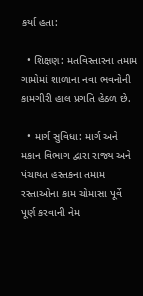કર્યા હતા:

  • શિક્ષણ: મતવિસ્તારના તમામ ગામોમાં શાળાના નવા ભવનોની કામગીરી હાલ પ્રગતિ હેઠળ છે.

  • માર્ગ સુવિધા: માર્ગ અને મકાન વિભાગ દ્વારા રાજ્ય અને પંચાયત હસ્તકના તમામ રસ્તાઓના કામ ચોમાસા પૂર્વે પૂર્ણ કરવાની નેમ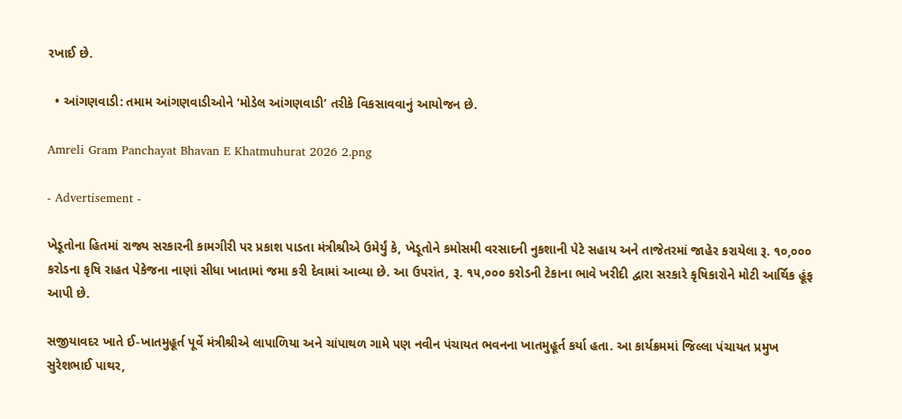રખાઈ છે.

  • આંગણવાડી: તમામ આંગણવાડીઓને ‘મોડેલ આંગણવાડી’ તરીકે વિકસાવવાનું આયોજન છે.

Amreli Gram Panchayat Bhavan E Khatmuhurat 2026 2.png

- Advertisement -

ખેડૂતોના હિતમાં રાજ્ય સરકારની કામગીરી પર પ્રકાશ પાડતા મંત્રીશ્રીએ ઉમેર્યું કે, ખેડૂતોને કમોસમી વરસાદની નુકશાની પેટે સહાય અને તાજેતરમાં જાહેર કરાયેલા રૂ. ૧૦,૦૦૦ કરોડના કૃષિ રાહત પેકેજના નાણાં સીધા ખાતામાં જમા કરી દેવામાં આવ્યા છે. આ ઉપરાંત, રૂ. ૧૫,૦૦૦ કરોડની ટેકાના ભાવે ખરીદી દ્વારા સરકારે કૃષિકારોને મોટી આર્થિક હૂંફ આપી છે.

સજીયાવદર ખાતે ઈ-ખાતમુહૂર્ત પૂર્વે મંત્રીશ્રીએ લાપાળિયા અને ચાંપાથળ ગામે પણ નવીન પંચાયત ભવનના ખાતમુહૂર્ત કર્યા હતા. આ કાર્યક્રમમાં જિલ્લા પંચાયત પ્રમુખ સુરેશભાઈ પાથર,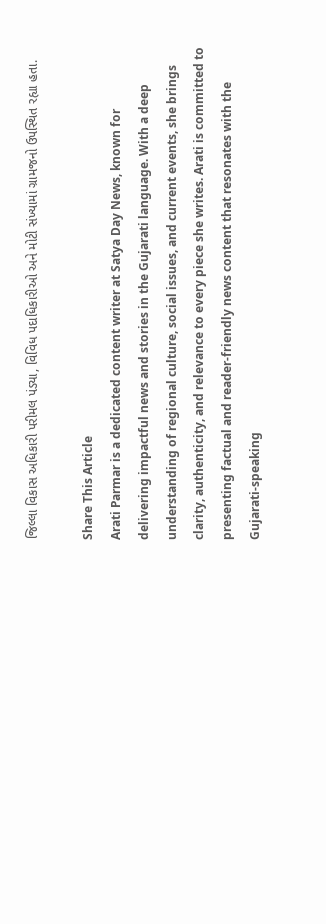જિલ્લા વિકાસ અધિકારી પરીમલ પંડ્યા, વિવિધ પદાધિકારીઓ અને મોટી સંખ્યામાં ગ્રામજનો ઉપસ્થિત રહ્યા હતા.

Share This Article
Arati Parmar is a dedicated content writer at Satya Day News, known for delivering impactful news and stories in the Gujarati language. With a deep understanding of regional culture, social issues, and current events, she brings clarity, authenticity, and relevance to every piece she writes. Arati is committed to presenting factual and reader-friendly news content that resonates with the Gujarati-speaking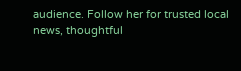audience. Follow her for trusted local news, thoughtful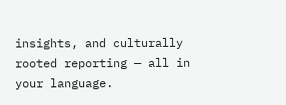insights, and culturally rooted reporting — all in your language.